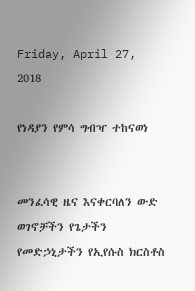Friday, April 27, 2018

የነዳያን የምሳ ግብዣ ተከናወነ


መንፈሳዊ ዜና እናቀርባለን ውድ ወገኖቻችን የጌታችን የመድኃኒታችን የኢየሱስ ክርስቶስ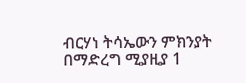ብርሃነ ትሳኤውን ምክንያት በማድረግ ሚያዚያ 1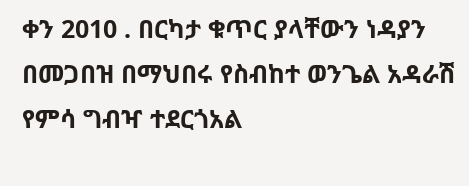ቀን 2010 . በርካታ ቁጥር ያላቸውን ነዳያን በመጋበዝ በማህበሩ የስብከተ ወንጌል አዳራሽ የምሳ ግብዣ ተደርጎአል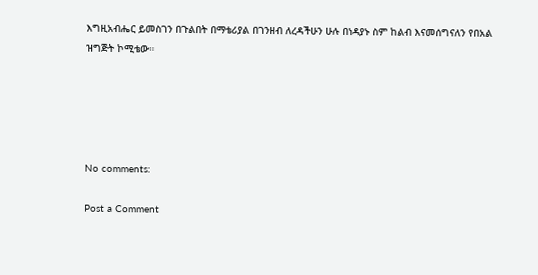እግዚአብሔር ይመስገን በጉልበት በማቴሪያል በገንዘብ ለረዳችሁን ሁሉ በነዳያኑ ስም ከልብ እናመሰግናለን የበአል ዝግጅት ኮሚቴው።





No comments:

Post a Comment